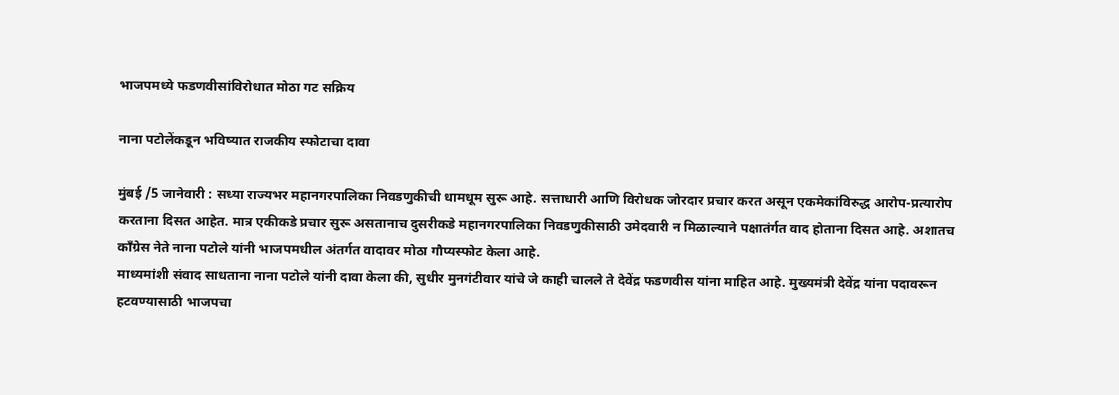भाजपमध्ये फडणवीसांविरोधात मोठा गट सक्रिय

नाना पटोलेंकडून भविष्यात राजकीय स्फोटाचा दावा

मुंबई /5 जानेवारी : सध्या राज्यभर महानगरपालिका निवडणुकीची धामधूम सुरू आहे. सत्ताधारी आणि विरोधक जोरदार प्रचार करत असून एकमेकांविरुद्ध आरोप-प्रत्यारोप करताना दिसत आहेत. मात्र एकीकडे प्रचार सुरू असतानाच दुसरीकडे महानगरपालिका निवडणुकीसाठी उमेदवारी न मिळाल्याने पक्षातंर्गत वाद होताना दिसत आहे. अशातच काँग्रेस नेते नाना पटोले यांनी भाजपमधील अंतर्गत वादावर मोठा गौप्यस्फोट केला आहे.
माध्यमांशी संवाद साधताना नाना पटोले यांनी दावा केला की, सुधीर मुनगंटीवार यांचे जे काही चालले ते देवेंद्र फडणवीस यांना माहित आहे. मुख्यमंत्री देवेंद्र यांना पदावरून हटवण्यासाठी भाजपचा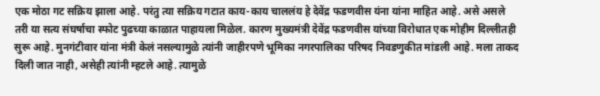एक मोठा गट सक्रिय झाला आहे. परंतु त्या सक्रिय गटात काय-काय चाललंय हे देवेंद्र फडणवीस यंना यांना माहित आहे. असे असले तरी या सत्य संघर्षाचा स्फोट पुढच्या काळात पाहायला मिळेल. कारण मुख्यमंत्री देवेंद्र फडणवीस यांच्या विरोधात एक मोहीम दिल्लीतही सुरू आहे. मुनगंटीवार यांना मंत्री केलं नसल्यामुळे त्यांनी जाहीरपणे भूमिका नगरपालिका परिषद निवडणुकीत मांडली आहे. मला ताकद दिली जात नाही, असेही त्यांनी म्हटले आहे. त्यामुळे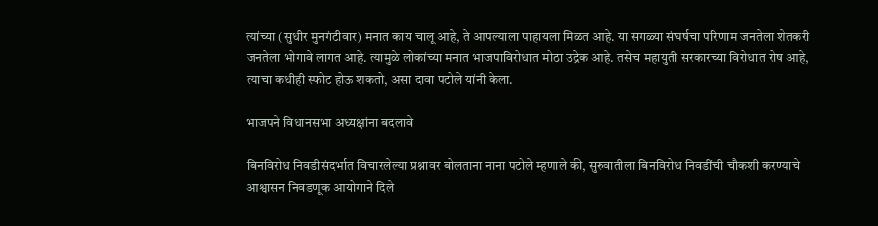त्यांच्या (सुधीर मुनगंटीवार) मनात काय चालू आहे, ते आपल्याला पाहायला मिळत आहे. या सगळ्या संघर्षचा परिणाम जनतेला शेतकरी जनतेला भोगावे लागत आहे. त्यामुळे लोकांच्या मनात भाजपाविरोधात मोठा उद्रेक आहे. तसेच महायुती सरकारच्या विरोधात रोष आहे, त्याचा कधीही स्फोट होऊ शकतो, असा दावा पटोले यांनी केला.

भाजपने विधानसभा अध्यक्षांना बदलावे

बिनविरोध निवडीसंदर्भात विचारलेल्या प्रश्नावर बोलताना नाना पटोले म्हणाले की, सुरुवातीला बिनविरोध निवडींची चौकशी करण्याचे आश्वासन निवडणूक आयोगाने दिले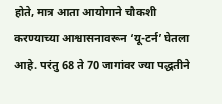होते, मात्र आता आयोगाने चौकशी करण्याच्या आश्वासनावरून ‘यू-टर्न’ घेतला आहे. परंतु 68 ते 70 जागांवर ज्या पद्धतीने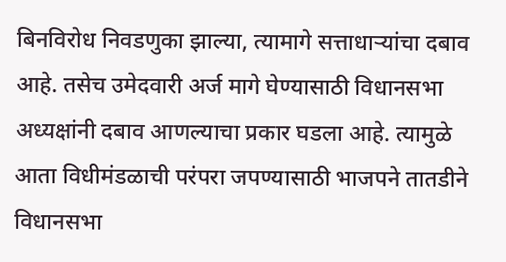बिनविरोध निवडणुका झाल्या, त्यामागे सत्ताधार्‍यांचा दबाव आहे. तसेच उमेदवारी अर्ज मागे घेण्यासाठी विधानसभा अध्यक्षांनी दबाव आणल्याचा प्रकार घडला आहे. त्यामुळे आता विधीमंडळाची परंपरा जपण्यासाठी भाजपने तातडीने विधानसभा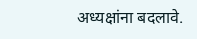अध्यक्षांना बदलावे.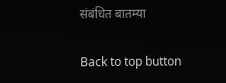संबंधित बातम्या

Back to top button